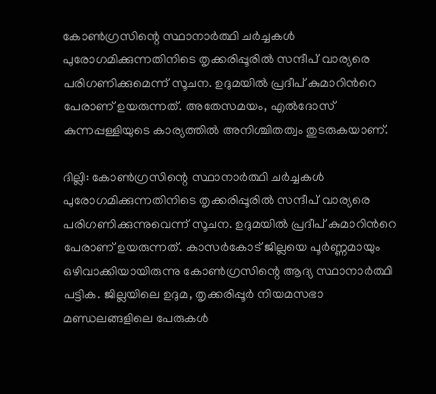കോൺഗ്രസിന്റെ സ്ഥാനാർത്ഥി ചർച്ചകൾ പുരോഗമിക്കുന്നതിനിടെ തൃക്കരിപ്പൂരിൽ സന്ദീപ് വാര്യരെ പരിഗണിക്കുമെന്ന് സൂചന. ഉദുമയിൽ പ്രദീപ് കുമാറിന്‍റെ പേരാണ് ഉയരുന്നത്. അതേസമയം, എൽദോസ് കുന്നപ്പള്ളിയുടെ കാര്യത്തിൽ അനിശ്ചിതത്വം തുടരുകയാണ്.

ദില്ലി: കോൺഗ്രസിന്റെ സ്ഥാനാർത്ഥി ചർച്ചകള്‍ പുരോഗമിക്കുന്നതിനിടെ തൃക്കരിപ്പൂരില്‍ സന്ദീപ് വാര്യരെ പരിഗണിക്കുന്നുവെന്ന് സൂചന. ഉദുമയിൽ പ്രദീപ് കുമാറിന്‍റെ പേരാണ് ഉയരുന്നത്. കാസർകോട് ജില്ലയെ പൂർണ്ണമായും ഒഴിവാക്കിയായിരുന്നു കോൺഗ്രസിന്റെ ആദ്യ സ്ഥാനാർത്ഥി പട്ടിക. ജില്ലയിലെ ഉദുമ, തൃക്കരിപ്പൂർ നിയമസഭാ മണ്ഡലങ്ങളിലെ പേരുകൾ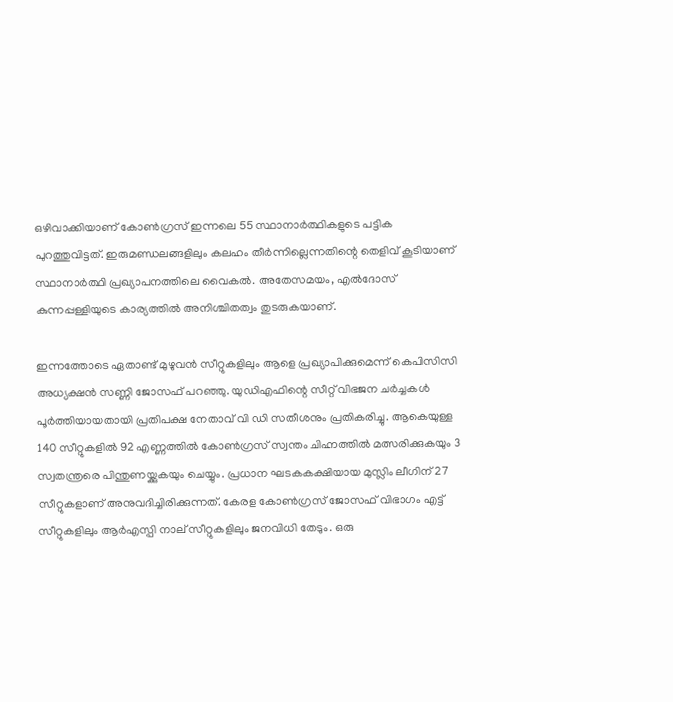ഒഴിവാക്കിയാണ് കോൺഗ്രസ് ഇന്നലെ 55 സ്ഥാനാർത്ഥികളുടെ പട്ടിക പുറത്തുവിട്ടത്. ഇരുമണ്ഡലങ്ങളിലും കലഹം തീർന്നില്ലെന്നതിന്റെ തെളിവ് കൂടിയാണ് സ്ഥാനാർത്ഥി പ്രഖ്യാപനത്തിലെ വൈകൽ. അതേസമയം, എൽദോസ് കുന്നപ്പള്ളിയുടെ കാര്യത്തിൽ അനിശ്ചിതത്വം തുടരുകയാണ്.

ഇന്നത്തോടെ ഏതാണ്ട് മുഴുവൻ സീറ്റുകളിലും ആളെ പ്രഖ്യാപിക്കുമെന്ന് കെപിസിസി അധ്യക്ഷൻ സണ്ണി ജോസഫ് പറഞ്ഞു. യുഡിഎഫിന്റെ സീറ്റ് വിഭജന ചർച്ചകൾ പൂർത്തിയായതായി പ്രതിപക്ഷ നേതാവ് വി ഡി സതീശനും പ്രതികരിച്ചു. ആകെയുള്ള 140 സീറ്റുകളിൽ 92 എണ്ണത്തിൽ കോൺഗ്രസ് സ്വന്തം ചിഹ്നത്തിൽ മത്സരിക്കുകയും 3 സ്വതന്ത്രരെ പിന്തുണയ്ക്കുകയും ചെയ്യും. പ്രധാന ഘടകകക്ഷിയായ മുസ്ലിം ലീഗിന് 27 സീറ്റുകളാണ് അനുവദിച്ചിരിക്കുന്നത്. കേരള കോൺഗ്രസ് ജോസഫ് വിഭാഗം എട്ട് സീറ്റുകളിലും ആർഎസ്പി നാല് സീറ്റുകളിലും ജനവിധി തേടും. ഒരു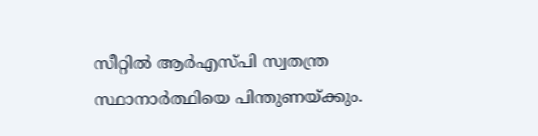സീറ്റിൽ ആർഎസ്പി സ്വതന്ത്ര സ്ഥാനാർത്ഥിയെ പിന്തുണയ്ക്കും.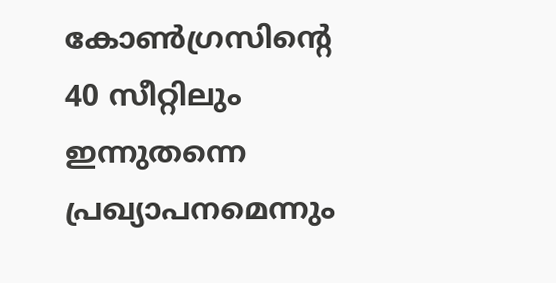കോൺഗ്രസിന്റെ 40 സീറ്റിലും ഇന്നുതന്നെ പ്രഖ്യാപനമെന്നും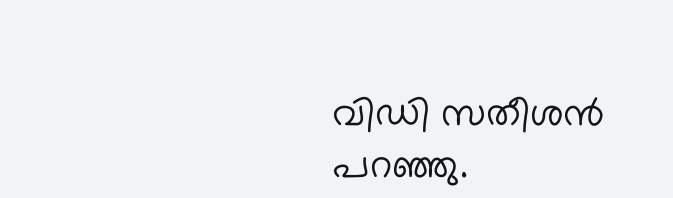വിഡി സതീശൻ പറഞ്ഞു.